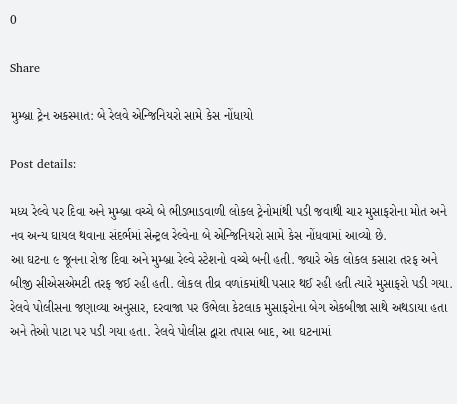0

Share

મુમ્બ્રા ટ્રેન અકસ્માત: બે રેલવે એન્જિનિયરો સામે કેસ નોંધાયો

Post details:

મધ્ય રેલ્વે પર દિવા અને મુમ્બ્રા વચ્ચે બે ભીડભાડવાળી લોકલ ટ્રેનોમાંથી પડી જવાથી ચાર મુસાફરોના મોત અને નવ અન્ય ઘાયલ થવાના સંદર્ભમાં સેન્ટ્રલ રેલ્વેના બે એન્જિનિયરો સામે કેસ નોંધવામાં આવ્યો છે.
આ ઘટના ૯ જૂનના રોજ દિવા અને મુમ્બ્રા રેલ્વે સ્ટેશનો વચ્ચે બની હતી. જ્યારે એક લોકલ કસારા તરફ અને બીજી સીએસએમટી તરફ જઈ રહી હતી. લોકલ તીવ્ર વળાંકમાંથી પસાર થઈ રહી હતી ત્યારે મુસાફરો પડી ગયા.
રેલવે પોલીસના જણાવ્યા અનુસાર, દરવાજા પર ઉભેલા કેટલાક મુસાફરોના બેગ એકબીજા સાથે અથડાયા હતા અને તેઓ પાટા પર પડી ગયા હતા. રેલવે પોલીસ દ્વારા તપાસ બાદ, આ ઘટનામાં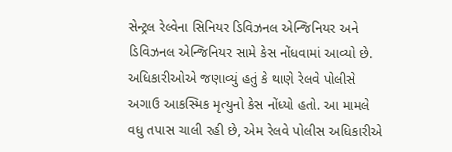સેન્ટ્રલ રેલ્વેના સિનિયર ડિવિઝનલ એન્જિનિયર અને ડિવિઝનલ એન્જિનિયર સામે કેસ નોંધવામાં આવ્યો છે. અધિકારીઓએ જણાવ્યું હતું કે થાણે રેલવે પોલીસે અગાઉ આકસ્મિક મૃત્યુનો કેસ નોંધ્યો હતો. આ મામલે વધુ તપાસ ચાલી રહી છે, એમ રેલવે પોલીસ અધિકારીએ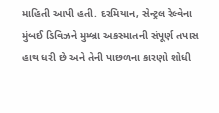માહિતી આપી હતી. દરમિયાન, સેન્ટ્રલ રેલ્વેના મુંબઈ ડિવિઝને મુમ્બ્રા અકસ્માતની સંપૂર્ણ તપાસ હાથ ધરી છે અને તેની પાછળના કારણો શોધી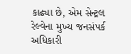કાઢ્યા છે, એમ સેન્ટ્રલ રેલ્વેના મુખ્ય જનસંપર્ક અધિકારી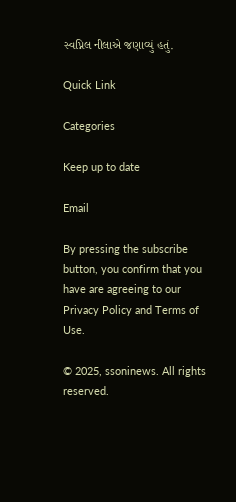સ્વપ્નિલ નીલાએ જણાવ્યું હતું.

Quick Link

Categories

Keep up to date

Email

By pressing the subscribe button, you confirm that you have are agreeing to our Privacy Policy and Terms of Use.

© 2025, ssoninews. All rights reserved.